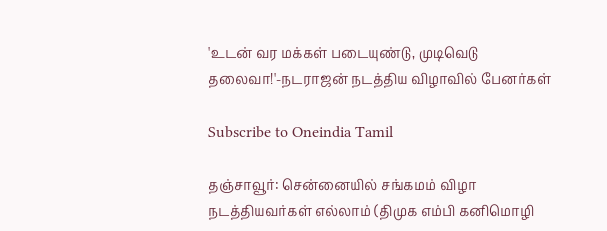'உடன் வர மக்கள் படையுண்டு, முடிவெடு தலைவா!'-நடராஜன் நடத்திய விழாவில் பேனர்கள்

Subscribe to Oneindia Tamil

தஞ்சாவூர்: சென்னையில் சங்கமம் விழா நடத்தியவர்கள் எல்லாம் (திமுக எம்பி கனிமொழி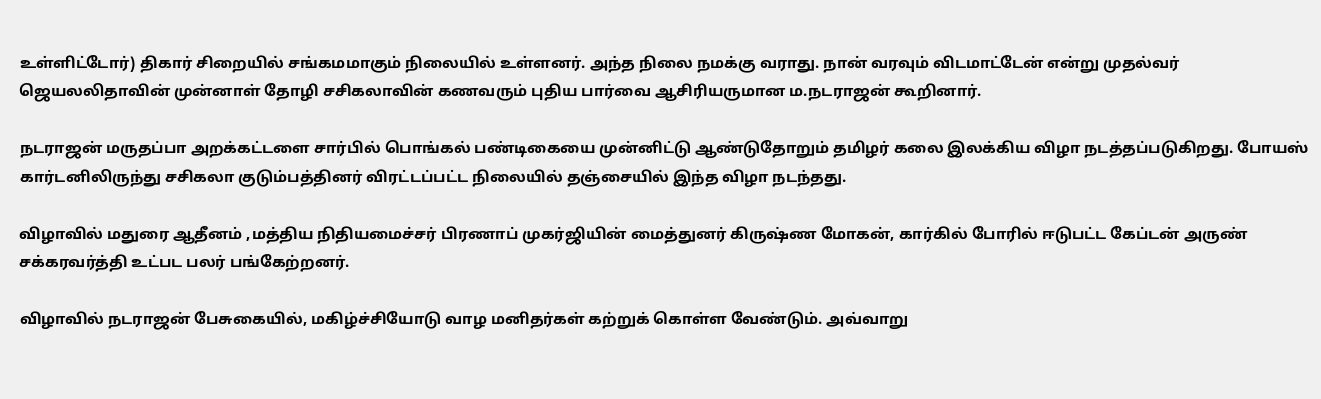உள்ளிட்டோர்) திகார் சிறையில் சங்கமமாகும் நிலையில் உள்ளனர். அந்த நிலை நமக்கு வராது. நான் வரவும் விடமாட்டேன் என்று முதல்வர் ஜெயலலிதாவின் முன்னாள் தோழி சசிகலாவின் கணவரும் புதிய பார்வை ஆசிரியருமான ம.நடராஜன் கூறினார்.

நடராஜன் மருதப்பா அறக்கட்டளை சார்பில் பொங்கல் பண்டிகையை முன்னிட்டு ஆண்டுதோறும் தமிழர் கலை இலக்கிய விழா நடத்தப்படுகிறது. போயஸ் கார்டனிலிருந்து சசிகலா குடும்பத்தினர் விரட்டப்பட்ட நிலையில் தஞ்சையில் இந்த விழா நடந்தது.

விழாவில் மதுரை ஆதீனம் ,மத்திய நிதியமைச்சர் பிரணாப் முகர்ஜியின் மைத்துனர் கிருஷ்ண மோகன், கார்கில் போரில் ஈடுபட்ட கேப்டன் அருண் சக்கரவர்த்தி உட்பட பலர் பங்கேற்றனர்.

விழாவில் நடராஜன் பேசுகையில், மகிழ்ச்சியோடு வாழ மனிதர்கள் கற்றுக் கொள்ள வேண்டும். அவ்வாறு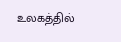உலகத்தில்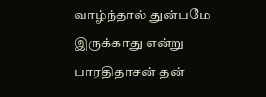வாழ்ந்தால் துன்பமே இருக்காது என்று பாரதிதாசன் தன்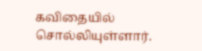கவிதையில் சொல்லியுள்ளார்.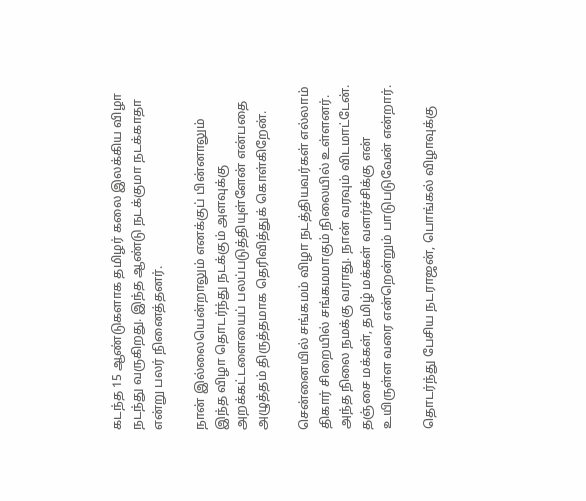கடந்த 15 ஆண்டுகளாக தமிழர் கலை இலக்கிய விழா நடந்து வருகிறது. இந்த ஆண்டு நடக்குமா நடக்காதா என்று பலர் நினைத்தனர்.

நான் இல்லையென்றாலும் எனக்குப் பின்னாலும் இந்த விழா தொடர்ந்து நடக்கும் அளவுக்கு அறக்கட்டளையைப் பலப்படுத்தியுள்ளேன் என்பதை அழுத்தம் திருத்தமாக தெரிவித்துக் கொள்கிறேன்.

சென்னையில் சங்கமம் விழா நடத்தியவர்கள் எல்லாம் திகார் சிறையில் சங்கமமாகும் நிலையில் உள்ளனர். அந்த நிலை நமக்கு வராது. நான் வரவும் விடமாட்டேன். தஞ்சை மக்கள், தமிழ் மக்கள் வளர்ச்சிக்கு என் உயிருள்ள வரை என்றென்றும் பாடுபடுவேன் என்றார்.

தொடர்ந்து பேசிய நடராஜன், பொங்கல் விழாவுக்கு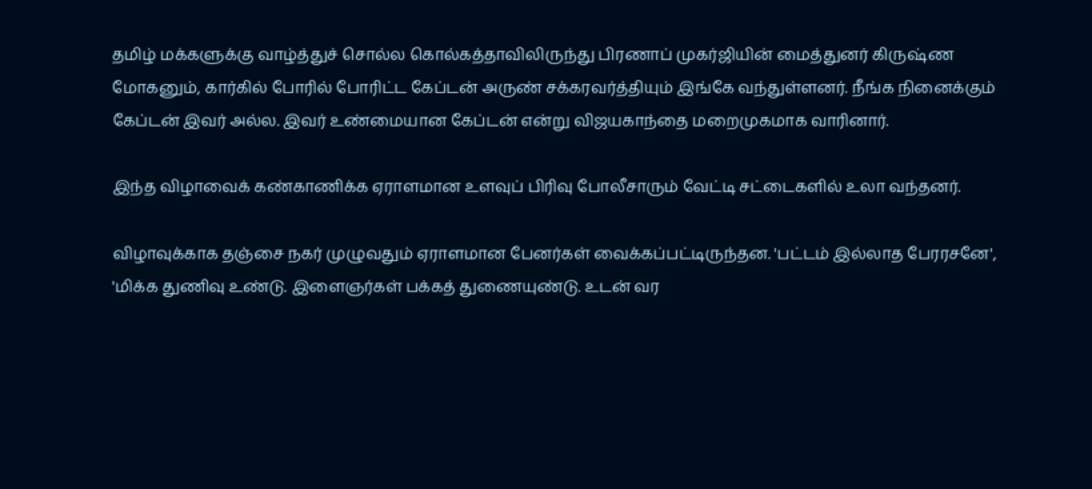தமிழ் மக்களுக்கு வாழ்த்துச் சொல்ல கொல்கத்தாவிலிருந்து பிரணாப் முகர்ஜியின் மைத்துனர் கிருஷ்ண மோகனும், கார்கில் போரில் போரிட்ட கேப்டன் அருண் சக்கரவர்த்தியும் இங்கே வந்துள்ளனர். நீங்க நினைக்கும் கேப்டன் இவர் அல்ல. இவர் உண்மையான கேப்டன் என்று விஜயகாந்தை மறைமுகமாக வாரினார்.

இந்த விழாவைக் கண்காணிக்க ஏராளமான உளவுப் பிரிவு போலீசாரும் வேட்டி சட்டைகளில் உலா வந்தனர்.

விழாவுக்காக தஞ்சை நகர் முழுவதும் ஏராளமான பேனர்கள் வைக்கப்பட்டிருந்தன. 'பட்டம் இல்லாத பேரரசனே', 'மிக்க துணிவு உண்டு. இளைஞர்கள் பக்கத் துணையுண்டு. உடன் வர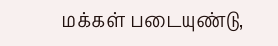மக்கள் படையுண்டு,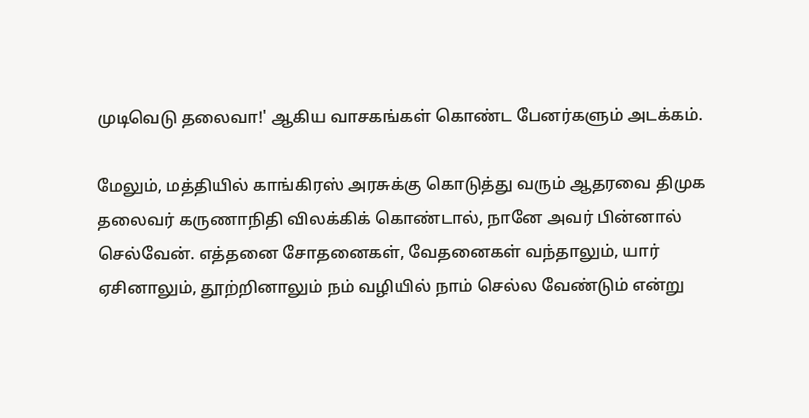முடிவெடு தலைவா!' ஆகிய வாசகங்கள் கொண்ட பேனர்களும் அடக்கம்.

மேலும், மத்தியில் காங்கிரஸ் அரசுக்கு கொடுத்து வரும் ஆதரவை திமுக தலைவர் கருணாநிதி விலக்கிக் கொண்டால், நானே அவர் பின்னால் செல்வேன். எத்தனை சோதனைகள், வேதனைகள் வந்தாலும், யார் ஏசினாலும், தூற்றினாலும் நம் வழியில் நாம் செல்ல வேண்டும் என்று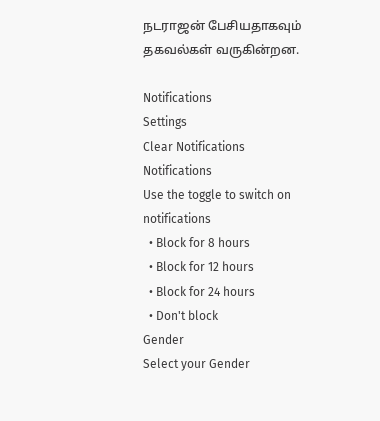நடராஜன் பேசியதாகவும் தகவல்கள் வருகின்றன.

Notifications
Settings
Clear Notifications
Notifications
Use the toggle to switch on notifications
  • Block for 8 hours
  • Block for 12 hours
  • Block for 24 hours
  • Don't block
Gender
Select your Gender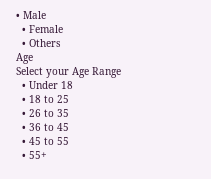• Male
  • Female
  • Others
Age
Select your Age Range
  • Under 18
  • 18 to 25
  • 26 to 35
  • 36 to 45
  • 45 to 55
  • 55+